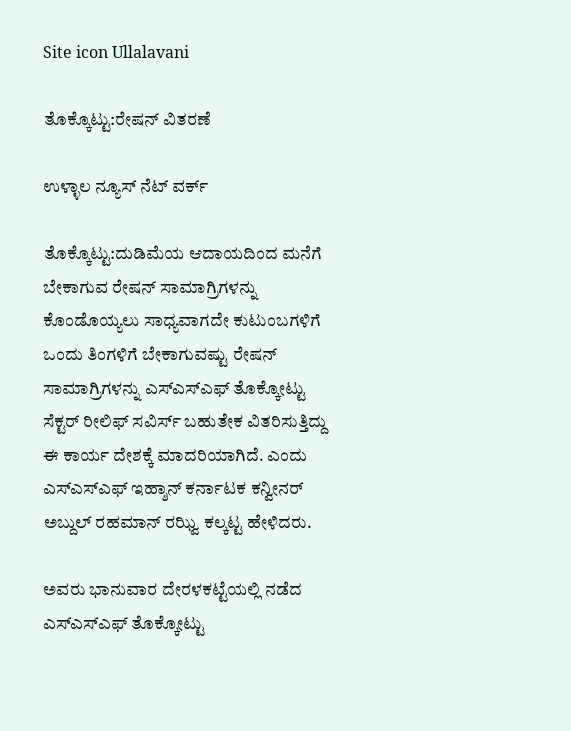Site icon Ullalavani

ತೊಕ್ಕೊಟ್ಟು:ರೇಷನ್ ವಿತರಣೆ

ಉಳ್ಳಾಲ ನ್ಯೂಸ್ ನೆಟ್ ವರ್ಕ್

ತೊಕ್ಕೊಟ್ಟು:ದುಡಿಮೆಯ ಆದಾಯದಿಂದ ಮನೆಗೆ ಬೇಕಾಗುವ ರೇಷನ್ ಸಾಮಾಗ್ರಿಗಳನ್ನು ಕೊಂಡೊಯ್ಯಲು ಸಾಧ್ಯವಾಗದೇ ಕುಟುಂಬಗಳಿಗೆ ಒಂದು ತಿಂಗಳಿಗೆ ಬೇಕಾಗುವಷ್ಟು ರೇಷನ್ ಸಾಮಾಗ್ರಿಗಳನ್ನು ಎಸ್ಎಸ್ಎಫ್ ತೊಕ್ಕೋಟ್ಟು ಸೆಕ್ಟರ್ ರೀಲಿಫ್ ಸವಿರ್ಸ್ ಬಹುತೇಕ ವಿತರಿಸುತ್ತಿದ್ದು ಈ ಕಾರ್ಯ ದೇಶಕ್ಕೆ ಮಾದರಿಯಾಗಿದೆ. ಎಂದು ಎಸ್ಎಸ್ಎಫ್ ಇಹ್ಶಾನ್ ಕರ್ನಾಟಕ ಕನ್ವೀನರ್ ಅಬ್ದುಲ್ ರಹಮಾನ್ ರಝ್ವಿ ಕಲ್ಕಟ್ಟ ಹೇಳಿದರು.

ಅವರು ಭಾನುವಾರ ದೇರಳಕಟ್ಟೆಯಲ್ಲಿ ನಡೆದ ಎಸ್ಎಸ್ಎಫ್ ತೊಕ್ಕೋಟ್ಟು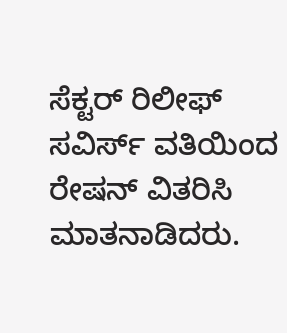ಸೆಕ್ಟರ್ ರಿಲೀಫ್ ಸವಿರ್ಸ್ ವತಿಯಿಂದ ರೇಷನ್ ವಿತರಿಸಿ ಮಾತನಾಡಿದರು.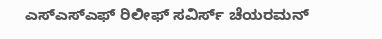ಎಸ್ಎಸ್ಎಫ್ ರಿಲೀಫ್ ಸವಿರ್ಸ್ ಚೆಯರಮನ್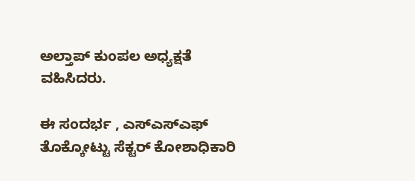ಅಲ್ತಾಪ್ ಕುಂಪಲ ಅಧ್ಯಕ್ಷತೆ ವಹಿಸಿದರು.

ಈ ಸಂದರ್ಭ , ಎಸ್ಎಸ್ಎಫ್ ತೊಕ್ಕೋಟ್ಟು ಸೆಕ್ಟರ್ ಕೋಶಾಧಿಕಾರಿ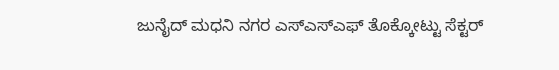ಜುನೈದ್ ಮಧನಿ ನಗರ ಎಸ್ಎಸ್ಎಫ್ ತೊಕ್ಕೋಟ್ಟು ಸೆಕ್ಟರ್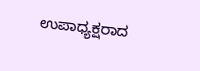ಉಪಾಧ್ಯಕ್ಷರಾದ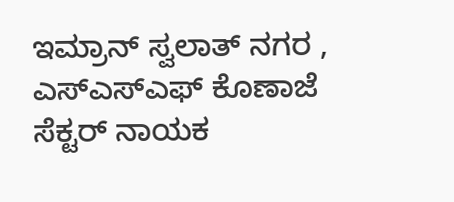ಇಮ್ರಾನ್ ಸ್ವಲಾತ್ ನಗರ , ಎಸ್ಎಸ್ಎಫ್ ಕೊಣಾಜೆ ಸೆಕ್ಟರ್ ನಾಯಕ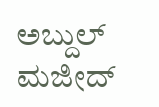ಅಬ್ದುಲ್ ಮಜೀದ್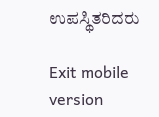ಉಪಸ್ಥಿತರಿದರು

Exit mobile version